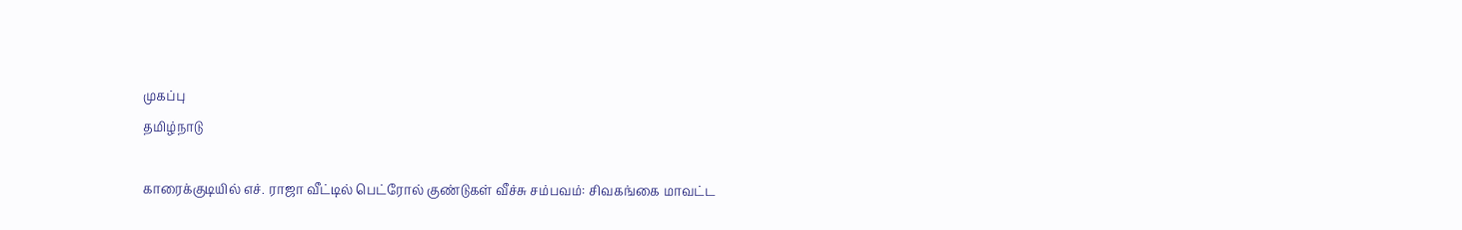முகப்பு
தமிழ்நாடு

காரைக்குடியில் எச். ராஜா வீட்டில் பெட்ரோல் குண்டுகள் வீச்சு சம்பவம்: சிவகங்கை மாவட்ட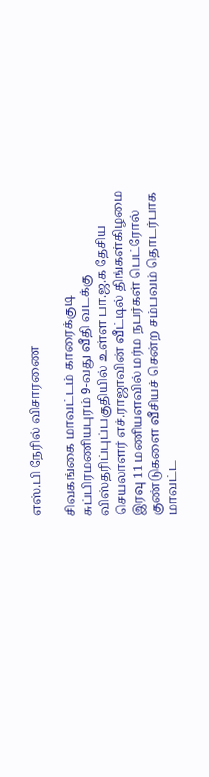எஸ்.பி நேரில் விசாரணை

சிவகங்கை மாவட்டம் காரைக்குடி சுப்பிரமணியபுரம் 9-வது வீதி வடக்கு விஸ்தரிப்புப்பகுதியில் உள்ள பா.ஜ.க தேசிய செயலாளர் எச்.ராஜாவின் வீட்டில் திங்கள்கிழமை இரவு 11 மணியளவில் மர்ம நபர்கள் பெட்ரோல் குண்டுகளை வீசியச் சென்ற சம்பவம் தொடர்பாக மாவட்ட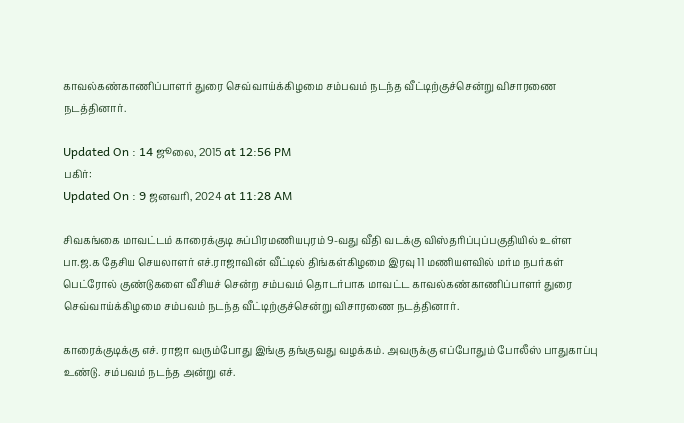காவல்கண்காணிப்பாளர் துரை செவ்வாய்க்கிழமை சம்பவம் நடந்த வீட்டிற்குச்சென்று விசாரணை நடத்தினார்.

Updated On : 14 ஜூலை, 2015 at 12:56 PM
பகிர்:
Updated On : 9 ஜனவரி, 2024 at 11:28 AM

சிவகங்கை மாவட்டம் காரைக்குடி சுப்பிரமணியபுரம் 9-வது வீதி வடக்கு விஸ்தரிப்புப்பகுதியில் உள்ள பா.ஜ.க தேசிய செயலாளர் எச்.ராஜாவின் வீட்டில் திங்கள்கிழமை இரவு 11 மணியளவில் மர்ம நபர்கள் பெட்ரோல் குண்டுகளை வீசியச் சென்ற சம்பவம் தொடர்பாக மாவட்ட காவல்கண்காணிப்பாளர் துரை செவ்வாய்க்கிழமை சம்பவம் நடந்த வீட்டிற்குச்சென்று விசாரணை நடத்தினார்.

காரைக்குடிக்கு எச். ராஜா வரும்போது இங்கு தங்குவது வழக்கம். அவருக்கு எப்போதும் போலீஸ் பாதுகாப்பு உண்டு. சம்பவம் நடந்த அன்று எச்.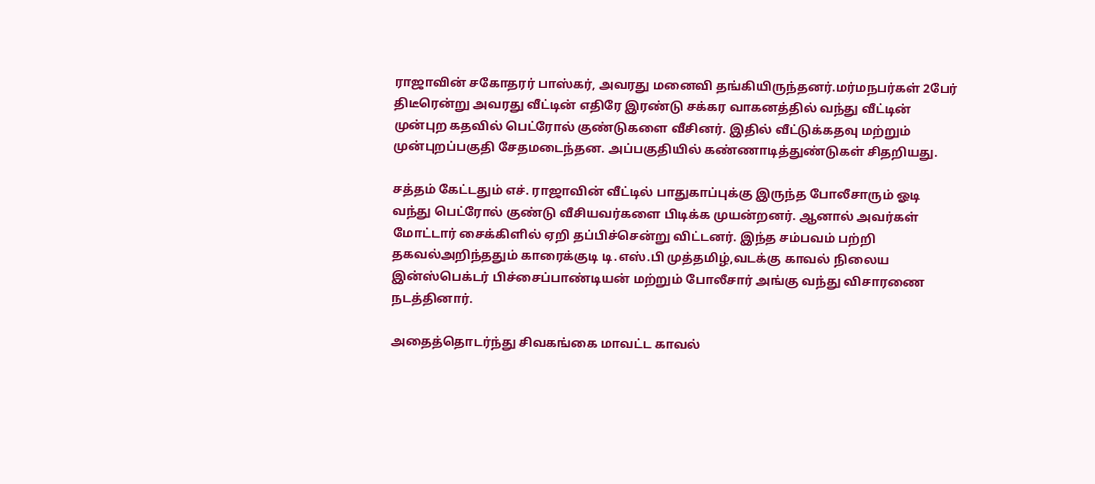ராஜாவின் சகோதரர் பாஸ்கர், அவரது மனைவி தங்கியிருந்தனர்.மர்மநபர்கள் 2பேர் திடீரென்று அவரது வீட்டின் எதிரே இரண்டு சக்கர வாகனத்தில் வந்து வீட்டின் முன்புற கதவில் பெட்ரோல் குண்டுகளை வீசினர். இதில் வீட்டுக்கதவு மற்றும் முன்புறப்பகுதி சேதமடைந்தன. அப்பகுதியில் கண்ணாடித்துண்டுகள் சிதறியது.

சத்தம் கேட்டதும் எச். ராஜாவின் வீட்டில் பாதுகாப்புக்கு இருந்த போலீசாரும் ஓடி வந்து பெட்ரோல் குண்டு வீசியவர்களை பிடிக்க முயன்றனர். ஆனால் அவர்கள் மோட்டார் சைக்கிளில் ஏறி தப்பிச்சென்று விட்டனர். இந்த சம்பவம் பற்றி தகவல்அறிந்ததும் காரைக்குடி டி.எஸ்.பி முத்தமிழ்,வடக்கு காவல் நிலைய இன்ஸ்பெக்டர் பிச்சைப்பாண்டியன் மற்றும் போலீசார் அங்கு வந்து விசாரணை நடத்தினார்.

அதைத்தொடர்ந்து சிவகங்கை மாவட்ட காவல்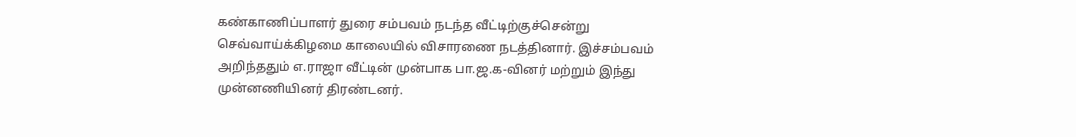கண்காணிப்பாளர் துரை சம்பவம் நடந்த வீட்டிற்குச்சென்று செவ்வாய்க்கிழமை காலையில் விசாரணை நடத்தினார். இச்சம்பவம் அறிந்ததும் எ.ராஜா வீட்டின் முன்பாக பா.ஜ.க-வினர் மற்றும் இந்து முன்னணியினர் திரண்டனர்.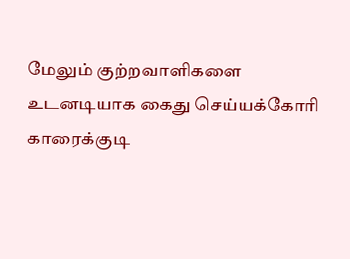மேலும் குற்றவாளிகளை உடனடியாக கைது செய்யக்கோரி காரைக்குடி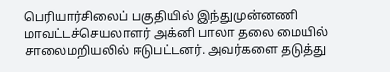பெரியார்சிலைப் பகுதியில் இந்துமுன்னணி மாவட்டச்செயலாளர் அக்னி பாலா தலை மையில் சாலைமறியலில் ஈடுபட்டனர். அவர்களை தடுத்து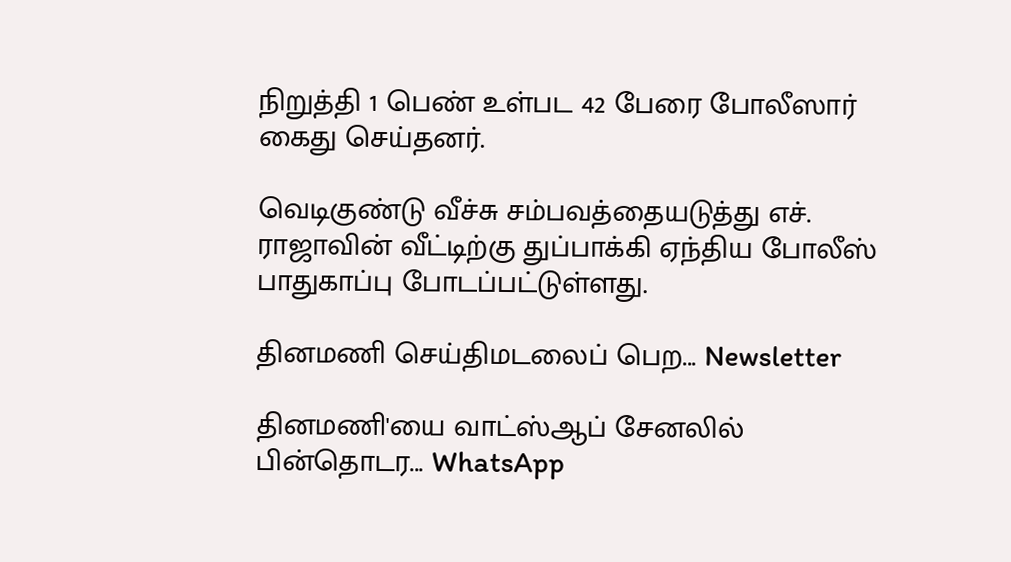நிறுத்தி 1 பெண் உள்பட 42 பேரை போலீஸார் கைது செய்தனர்.

வெடிகுண்டு வீச்சு சம்பவத்தையடுத்து எச். ராஜாவின் வீட்டிற்கு துப்பாக்கி ஏந்திய போலீஸ் பாதுகாப்பு போடப்பட்டுள்ளது.

தினமணி செய்திமடலைப் பெற... Newsletter

தினமணி'யை வாட்ஸ்ஆப் சேனலில் பின்தொடர... WhatsApp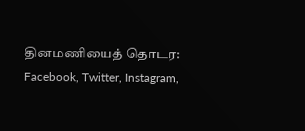தினமணியைத் தொடர: Facebook, Twitter, Instagram,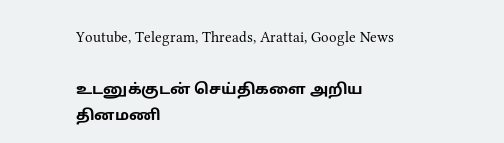Youtube, Telegram, Threads, Arattai, Google News

உடனுக்குடன் செய்திகளை அறிய தினமணி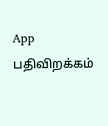App பதிவிறக்கம்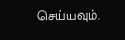செய்யவும்.